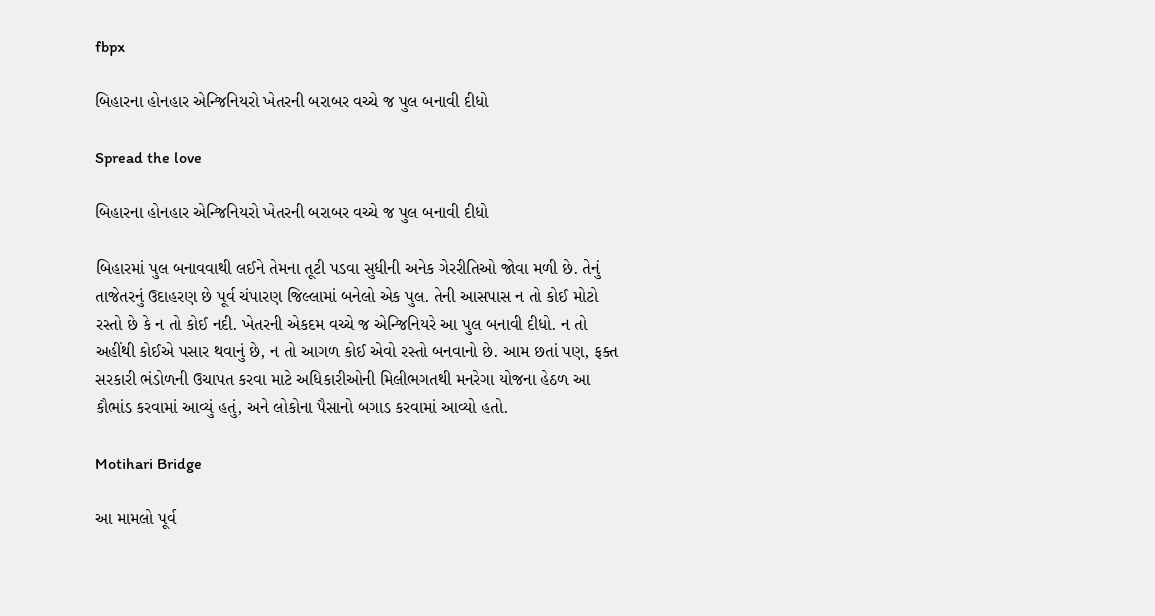fbpx

બિહારના હોનહાર એન્જિનિયરો ખેતરની બરાબર વચ્ચે જ પુલ બનાવી દીધો

Spread the love

બિહારના હોનહાર એન્જિનિયરો ખેતરની બરાબર વચ્ચે જ પુલ બનાવી દીધો

બિહારમાં પુલ બનાવવાથી લઈને તેમના તૂટી પડવા સુધીની અનેક ગેરરીતિઓ જોવા મળી છે. તેનું તાજેતરનું ઉદાહરણ છે પૂર્વ ચંપારણ જિલ્લામાં બનેલો એક પુલ. તેની આસપાસ ન તો કોઈ મોટો રસ્તો છે કે ન તો કોઈ નદી. ખેતરની એકદમ વચ્ચે જ એન્જિનિયરે આ પુલ બનાવી દીધો. ન તો અહીંથી કોઈએ પસાર થવાનું છે, ન તો આગળ કોઈ એવો રસ્તો બનવાનો છે. આમ છતાં પણ, ફક્ત સરકારી ભંડોળની ઉચાપત કરવા માટે અધિકારીઓની મિલીભગતથી મનરેગા યોજના હેઠળ આ કૌભાંડ કરવામાં આવ્યું હતું, અને લોકોના પૈસાનો બગાડ કરવામાં આવ્યો હતો.

Motihari Bridge

આ મામલો પૂર્વ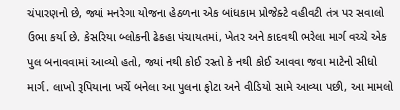ચંપારણનો છે, જ્યાં મનરેગા યોજના હેઠળના એક બાંધકામ પ્રોજેક્ટે વહીવટી તંત્ર પર સવાલો ઉભા કર્યા છે. કેસરિયા બ્લોકની ઢેકહા પંચાયતમાં, ખેતર અને કાદવથી ભરેલા માર્ગ વચ્ચે એક પુલ બનાવવામાં આવ્યો હતો, જ્યાં નથી કોઈ રસ્તો કે નથી કોઈ આવવા જવા માટેનો સીધો માર્ગ. લાખો રૂપિયાના ખર્ચે બનેલા આ પુલના ફોટા અને વીડિયો સામે આવ્યા પછી, આ મામલો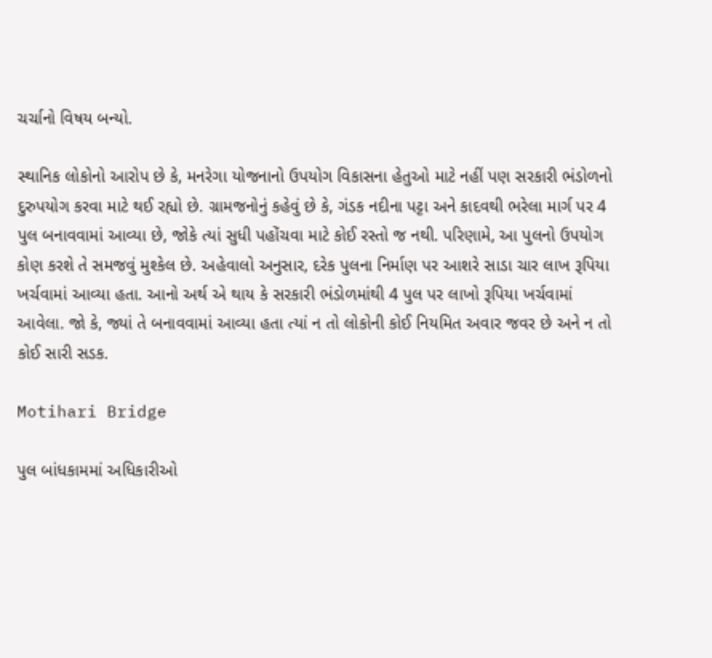ચર્ચાનો વિષય બન્યો.

સ્થાનિક લોકોનો આરોપ છે કે, મનરેગા યોજનાનો ઉપયોગ વિકાસના હેતુઓ માટે નહીં પણ સરકારી ભંડોળનો દુરુપયોગ કરવા માટે થઈ રહ્યો છે. ગ્રામજનોનું કહેવું છે કે, ગંડક નદીના પટ્ટા અને કાદવથી ભરેલા માર્ગ પર 4 પુલ બનાવવામાં આવ્યા છે, જોકે ત્યાં સુધી પહોંચવા માટે કોઈ રસ્તો જ નથી. પરિણામે, આ પુલનો ઉપયોગ કોણ કરશે તે સમજવું મુશ્કેલ છે. અહેવાલો અનુસાર, દરેક પુલના નિર્માણ પર આશરે સાડા ચાર લાખ રૂપિયા ખર્ચવામાં આવ્યા હતા. આનો અર્થ એ થાય કે સરકારી ભંડોળમાંથી 4 પુલ પર લાખો રૂપિયા ખર્ચવામાં આવેલા. જો કે, જ્યાં તે બનાવવામાં આવ્યા હતા ત્યાં ન તો લોકોની કોઈ નિયમિત અવાર જવર છે અને ન તો કોઈ સારી સડક.

Motihari Bridge

પુલ બાંધકામમાં અધિકારીઓ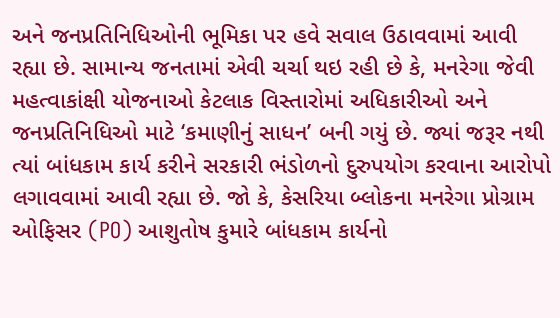અને જનપ્રતિનિધિઓની ભૂમિકા પર હવે સવાલ ઉઠાવવામાં આવી રહ્યા છે. સામાન્ય જનતામાં એવી ચર્ચા થઇ રહી છે કે, મનરેગા જેવી મહત્વાકાંક્ષી યોજનાઓ કેટલાક વિસ્તારોમાં અધિકારીઓ અને જનપ્રતિનિધિઓ માટે ‘કમાણીનું સાધન’ બની ગયું છે. જ્યાં જરૂર નથી ત્યાં બાંધકામ કાર્ય કરીને સરકારી ભંડોળનો દુરુપયોગ કરવાના આરોપો લગાવવામાં આવી રહ્યા છે. જો કે, કેસરિયા બ્લોકના મનરેગા પ્રોગ્રામ ઓફિસર (PO) આશુતોષ કુમારે બાંધકામ કાર્યનો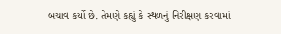બચાવ કર્યો છે. તેમણે કહ્યું કે સ્થળનું નિરીક્ષણ કરવામાં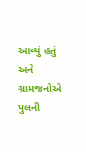આવ્યું હતું અને ગ્રામજનોએ પુલની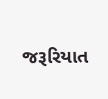જરૂરિયાત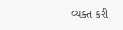વ્યક્ત કરી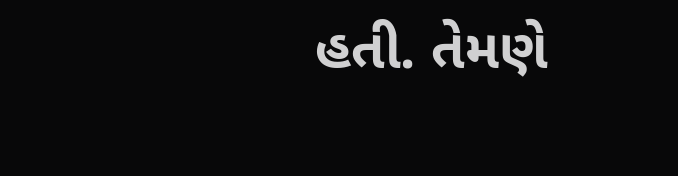હતી. તેમણે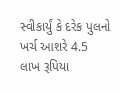સ્વીકાર્યું કે દરેક પુલનો ખર્ચ આશરે 4.5 લાખ રૂપિયા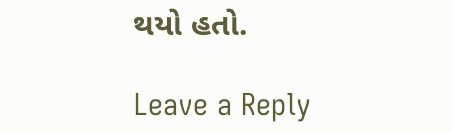થયો હતો.

Leave a Reply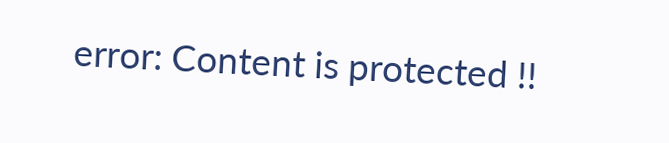error: Content is protected !!